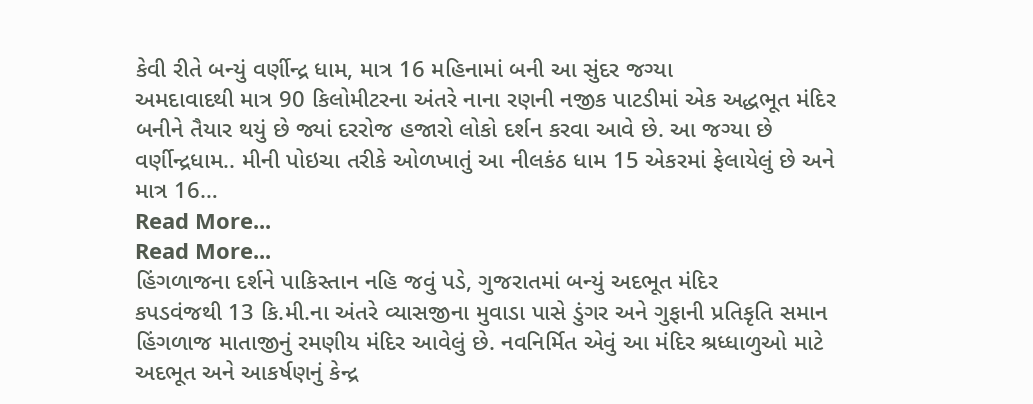કેવી રીતે બન્યું વર્ણીન્દ્ર ધામ, માત્ર 16 મહિનામાં બની આ સુંદર જગ્યા
અમદાવાદથી માત્ર 90 કિલોમીટરના અંતરે નાના રણની નજીક પાટડીમાં એક અદ્ધભૂત મંદિર બનીને તૈયાર થયું છે જ્યાં દરરોજ હજારો લોકો દર્શન કરવા આવે છે. આ જગ્યા છે વર્ણીન્દ્રધામ.. મીની પોઇચા તરીકે ઓળખાતું આ નીલકંઠ ધામ 15 એકરમાં ફેલાયેલું છે અને માત્ર 16…
Read More...
Read More...
હિંગળાજના દર્શને પાકિસ્તાન નહિ જવું પડે, ગુજરાતમાં બન્યું અદભૂત મંદિર
કપડવંજથી 13 કિ.મી.ના અંતરે વ્યાસજીના મુવાડા પાસે ડુંગર અને ગુફાની પ્રતિકૃતિ સમાન હિંગળાજ માતાજીનું રમણીય મંદિર આવેલું છે. નવનિર્મિત એવું આ મંદિર શ્રધ્ધાળુઓ માટે અદભૂત અને આકર્ષણનું કેન્દ્ર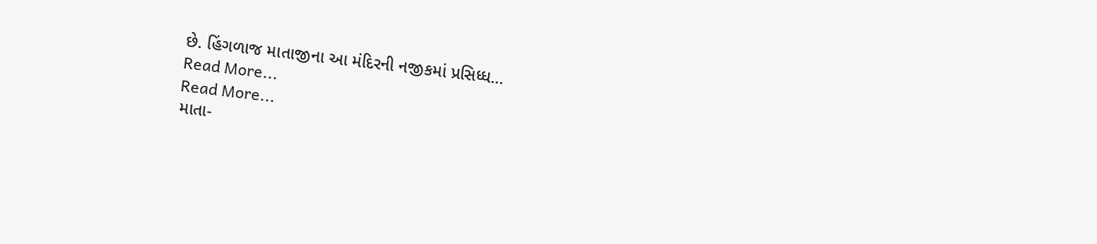છે. હિંગળાજ માતાજીના આ મંદિરની નજીકમાં પ્રસિધ્ધ…
Read More...
Read More...
માતા-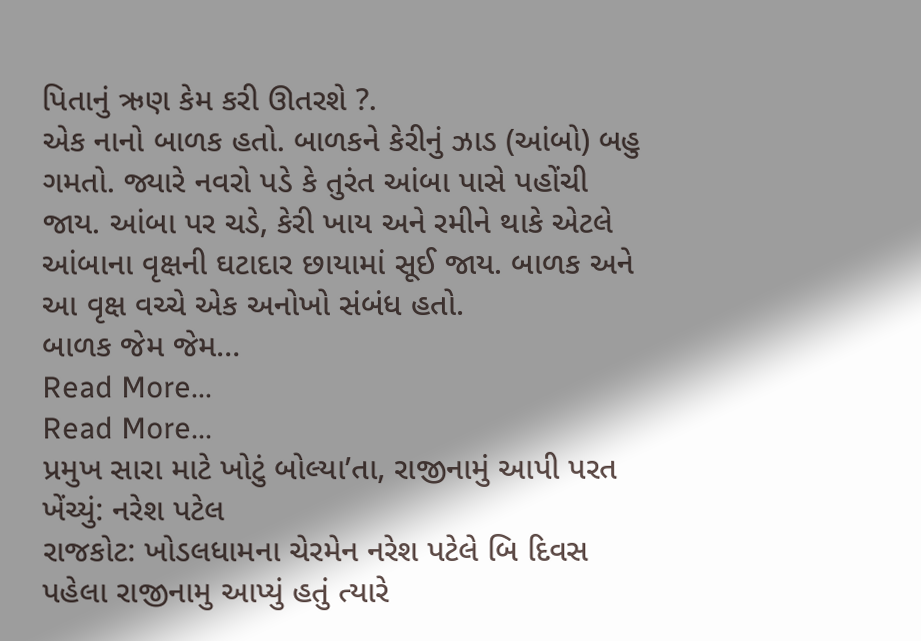પિતાનું ઋણ કેમ કરી ઊતરશે ?.
એક નાનો બાળક હતો. બાળકને કેરીનું ઝાડ (આંબો) બહુ ગમતો. જ્યારે નવરો પડે કે તુરંત આંબા પાસે પહોંચી જાય. આંબા પર ચડે, કેરી ખાય અને રમીને થાકે એટલે આંબાના વૃક્ષની ઘટાદાર છાયામાં સૂઈ જાય. બાળક અને આ વૃક્ષ વચ્ચે એક અનોખો સંબંધ હતો.
બાળક જેમ જેમ…
Read More...
Read More...
પ્રમુખ સારા માટે ખોટું બોલ્યા’તા, રાજીનામું આપી પરત ખેંચ્યું: નરેશ પટેલ
રાજકોટ: ખોડલધામના ચેરમેન નરેશ પટેલે બિ દિવસ પહેલા રાજીનામુ આપ્યું હતું ત્યારે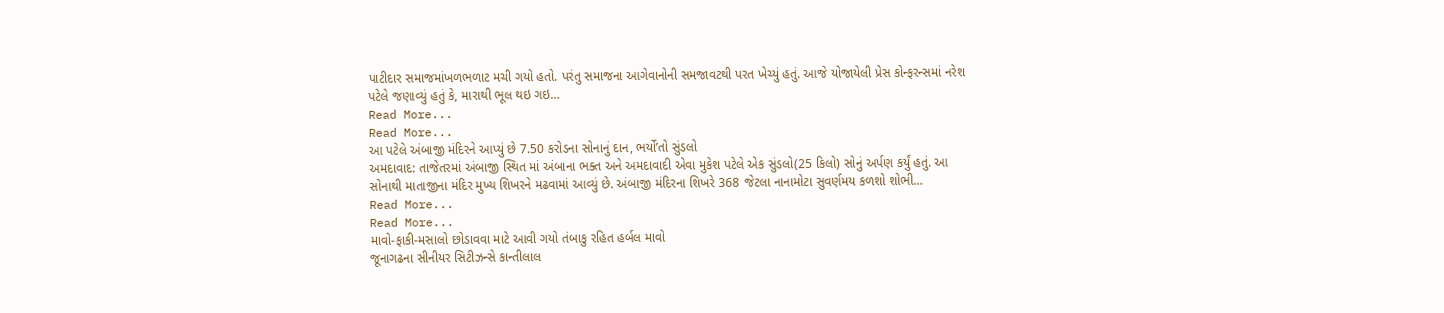પાટીદાર સમાજમાંખળભળાટ મચી ગયો હતો. પરંતુ સમાજના આગેવાનોની સમજાવટથી પરત ખેચ્યું હતું. આજે યોજાયેલી પ્રેસ કોન્ફરન્સમાં નરેશ પટેલે જણાવ્યું હતું કે, મારાથી ભૂલ થઇ ગઇ…
Read More...
Read More...
આ પટેલે અંબાજી મંદિરને આપ્યું છે 7.50 કરોડના સોનાનું દાન, ભર્યો’તો સુંડલો
અમદાવાદ: તાજેતરમાં અંબાજી સ્થિત માં અંબાના ભક્ત અને અમદાવાદી એવા મુકેશ પટેલે એક સુંડલો(25 કિલો) સોનું અર્પણ કર્યું હતું. આ સોનાથી માતાજીના મંદિર મુખ્ય શિખરને મઢવામાં આવ્યું છે. અંબાજી મંદિરના શિખરે 368 જેટલા નાનામોટા સુવર્ણમય કળશો શોભી…
Read More...
Read More...
માવો-ફાકી-મસાલો છોડાવવા માટે આવી ગયો તંબાકુ રહિત હર્બલ માવો
જૂનાગઢના સીનીયર સિટીઝન્સે કાન્તીલાલ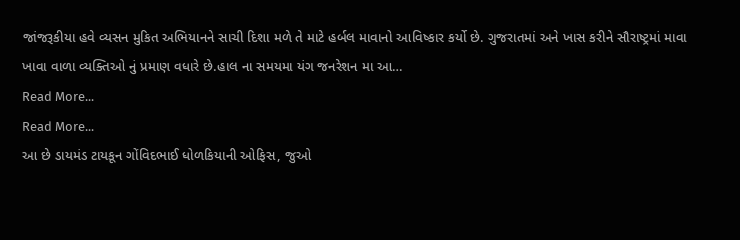જાંજરૂકીયા હવે વ્યસન મુકિત અભિયાનને સાચી દિશા મળે તે માટે હર્બલ માવાનો આવિષ્કાર કર્યો છે. ગુજરાતમાં અને ખાસ કરીને સૌરાષ્ટ્રમાં માવા ખાવા વાળા વ્યક્તિઓ નું પ્રમાણ વધારે છે.હાલ ના સમયમા યંગ જનરેશન મા આ…
Read More...
Read More...
આ છે ડાયમંડ ટાયકૂન ગોંવિદભાઈ ધોળકિયાની ઓફિસ, જુઓ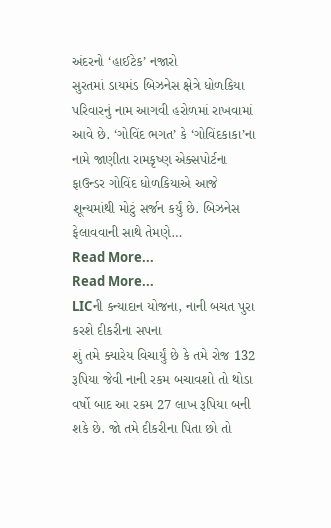અંદરનો ‘હાઈટેક’ નજારો
સુરતમાં ડાયમંડ બિઝનેસ ક્ષેત્રે ધોળકિયા પરિવારનું નામ આગવી હરોળમાં રાખવામાં આવે છે. ‘ગોવિંદ ભગત’ કે ‘ગોવિંદકાકા’ના નામે જાણીતા રામકૃષ્ણ એક્સપોર્ટના ફાઉન્ડર ગોવિંદ ધોળકિયાએ આજે શૂન્યમાંથી મોટું સર્જન કર્યું છે. બિઝનેસ ફેલાવવાની સાથે તેમણે…
Read More...
Read More...
LICની કન્યાદાન યોજના, નાની બચત પુરા કરશે દીકરીના સપના
શું તમે ક્યારેય વિચાર્યું છે કે તમે રોજ 132 રૂપિયા જેવી નાની રકમ બચાવશો તો થોડા વર્ષો બાદ આ રકમ 27 લાખ રૂપિયા બની શકે છે. જો તમે દીકરીના પિતા છો તો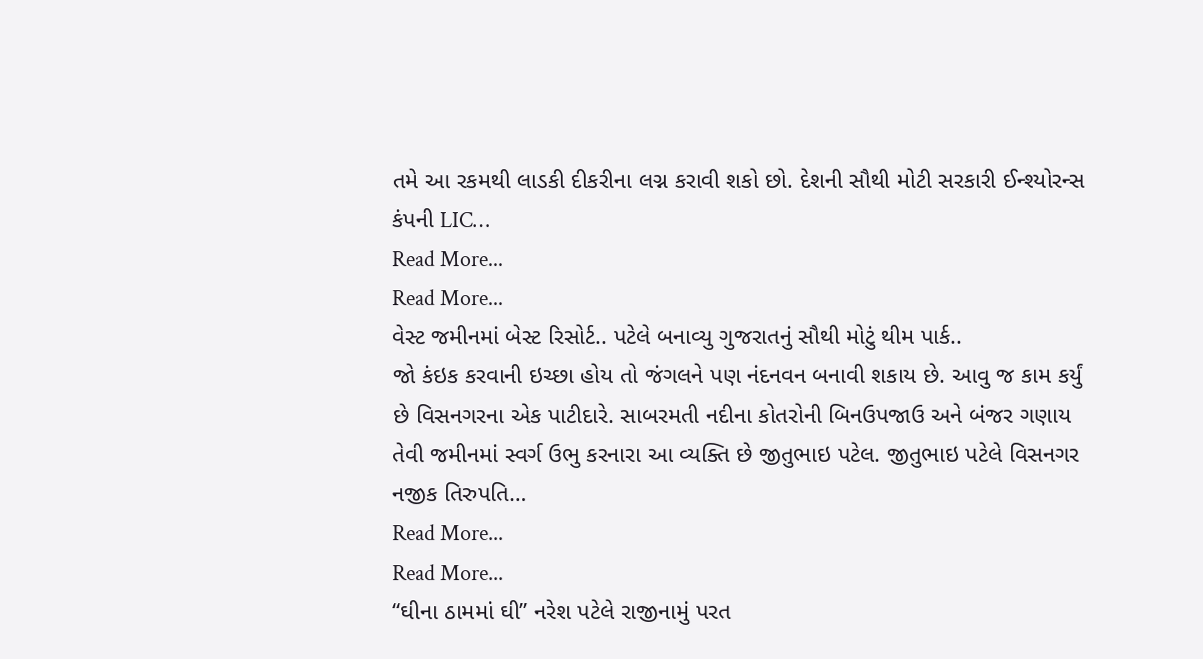તમે આ રકમથી લાડકી દીકરીના લગ્ન કરાવી શકો છો. દેશની સૌથી મોટી સરકારી ઈન્શ્યોરન્સ કંપની LIC…
Read More...
Read More...
વેસ્ટ જમીનમાં બેસ્ટ રિસોર્ટ.. પટેલે બનાવ્યુ ગુજરાતનું સૌથી મોટું થીમ પાર્ક..
જો કંઇક કરવાની ઇચ્છા હોય તો જંગલને પણ નંદનવન બનાવી શકાય છે. આવુ જ કામ કર્યું છે વિસનગરના એક પાટીદારે. સાબરમતી નદીના કોતરોની બિનઉપજાઉ અને બંજર ગણાય તેવી જમીનમાં સ્વર્ગ ઉભુ કરનારા આ વ્યક્તિ છે જીતુભાઇ પટેલ. જીતુભાઇ પટેલે વિસનગર નજીક તિરુપતિ…
Read More...
Read More...
“ઘીના ઠામમાં ઘી” નરેશ પટેલે રાજીનામું પરત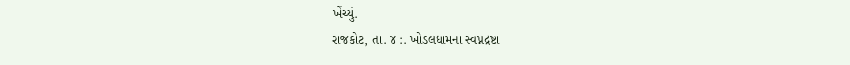ખેંચ્યું.
રાજકોટ, તા. ૪ :. ખોડલધામના સ્વપ્નદ્રષ્ટા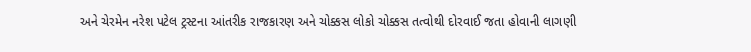અને ચેરમેન નરેશ પટેલ ટ્રસ્ટના આંતરીક રાજકારણ અને ચોક્કસ લોકો ચોક્કસ તત્વોથી દોરવાઈ જતા હોવાની લાગણી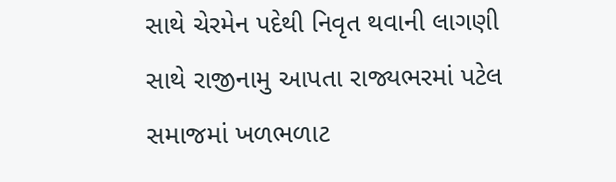સાથે ચેરમેન પદેથી નિવૃત થવાની લાગણી સાથે રાજીનામુ આપતા રાજ્યભરમાં પટેલ સમાજમાં ખળભળાટ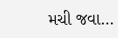મચી જવા…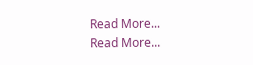Read More...
Read More...